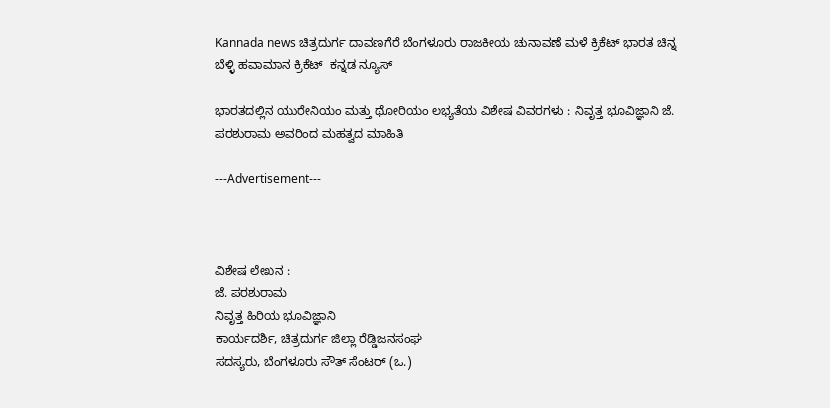Kannada news ಚಿತ್ರದುರ್ಗ ದಾವಣಗೆರೆ ಬೆಂಗಳೂರು ರಾಜಕೀಯ ಚುನಾವಣೆ ಮಳೆ ಕ್ರಿಕೆಟ್ ಭಾರತ ಚಿನ್ನ ಬೆಳ್ಳಿ ಹವಾಮಾನ ಕ್ರಿಕೆಟ್  ಕನ್ನಡ ನ್ಯೂಸ್

ಭಾರತದಲ್ಲಿನ ಯುರೇನಿಯಂ ಮತ್ತು ಥೋರಿಯಂ ಲಭ್ಯತೆಯ ವಿಶೇಷ ವಿವರಗಳು : ನಿವೃತ್ತ ಭೂವಿಜ್ಞಾನಿ ಜೆ. ಪರಶುರಾಮ ಅವರಿಂದ ಮಹತ್ವದ ಮಾಹಿತಿ

---Advertisement---



ವಿಶೇಷ ಲೇಖನ :
ಜೆ. ಪರಶುರಾಮ
ನಿವೃತ್ತ ಹಿರಿಯ ಭೂವಿಜ್ಞಾನಿ
ಕಾರ್ಯದರ್ಶಿ, ಚಿತ್ರದುರ್ಗ ಜಿಲ್ಲಾ ರೆಡ್ಡಿಜನಸಂಘ
ಸದಸ್ಯರು, ಬೆಂಗಳೂರು ಸೌತ್ ಸೆಂಟರ್ (ಒ.)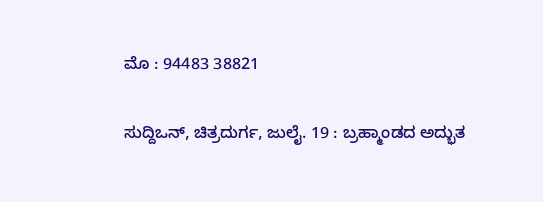ಮೊ : 94483 38821

ಸುದ್ದಿಒನ್, ಚಿತ್ರದುರ್ಗ, ಜುಲೈ. 19 : ಬ್ರಹ್ಮಾಂಡದ ಅದ್ಭುತ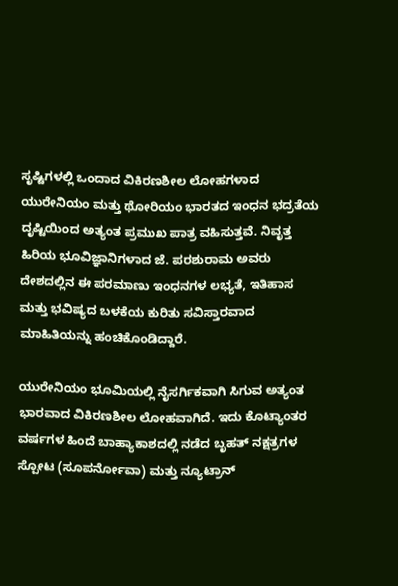ಸೃಷ್ಟಿಗಳಲ್ಲಿ ಒಂದಾದ ವಿಕಿರಣಶೀಲ ಲೋಹಗಳಾದ ಯುರೇನಿಯಂ ಮತ್ತು ಥೋರಿಯಂ ಭಾರತದ ಇಂಧನ ಭದ್ರತೆಯ ದೃಷ್ಟಿಯಿಂದ ಅತ್ಯಂತ ಪ್ರಮುಖ ಪಾತ್ರ ವಹಿಸುತ್ತವೆ. ನಿವೃತ್ತ ಹಿರಿಯ ಭೂವಿಜ್ಞಾನಿಗಳಾದ ಜೆ. ಪರಶುರಾಮ ಅವರು ದೇಶದಲ್ಲಿನ ಈ ಪರಮಾಣು ಇಂಧನಗಳ ಲಭ್ಯತೆ, ಇತಿಹಾಸ ಮತ್ತು ಭವಿಷ್ಯದ ಬಳಕೆಯ ಕುರಿತು ಸವಿಸ್ತಾರವಾದ ಮಾಹಿತಿಯನ್ನು ಹಂಚಿಕೊಂಡಿದ್ದಾರೆ.

ಯುರೇನಿಯಂ ಭೂಮಿಯಲ್ಲಿ ನೈಸರ್ಗಿಕವಾಗಿ ಸಿಗುವ ಅತ್ಯಂತ ಭಾರವಾದ ವಿಕಿರಣಶೀಲ ಲೋಹವಾಗಿದೆ. ಇದು ಕೊಟ್ಯಾಂತರ ವರ್ಷಗಳ ಹಿಂದೆ ಬಾಹ್ಯಾಕಾಶದಲ್ಲಿ ನಡೆದ ಬೃಹತ್ ನಕ್ಷತ್ರಗಳ ಸ್ಪೋಟ (ಸೂಪರ್ನೋವಾ) ಮತ್ತು ನ್ಯೂಟ್ರಾನ್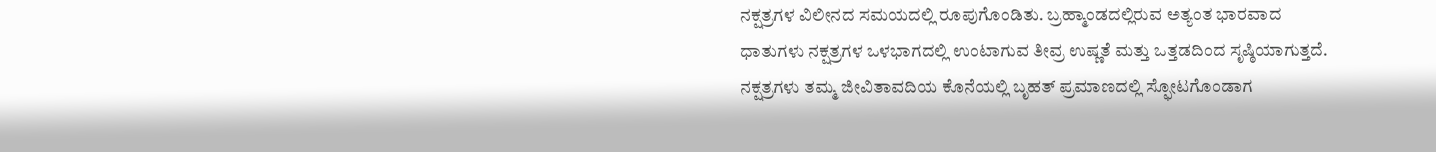ನಕ್ಷತ್ರಗಳ ವಿಲೀನದ ಸಮಯದಲ್ಲಿ ರೂಪುಗೊಂಡಿತು. ಬ್ರಹ್ಮಾಂಡದಲ್ಲಿರುವ ಅತ್ಯಂತ ಭಾರವಾದ ಧಾತುಗಳು ನಕ್ಷತ್ರಗಳ ಒಳಭಾಗದಲ್ಲಿ ಉಂಟಾಗುವ ತೀವ್ರ ಉಷ್ಣತೆ ಮತ್ತು ಒತ್ತಡದಿಂದ ಸೃಷ್ಠಿಯಾಗುತ್ತದೆ. ನಕ್ಷತ್ರಗಳು ತಮ್ಮ ಜೀವಿತಾವದಿಯ ಕೊನೆಯಲ್ಲಿ ಬೃಹತ್ ಪ್ರಮಾಣದಲ್ಲಿ ಸ್ಫೋಟಗೊಂಡಾಗ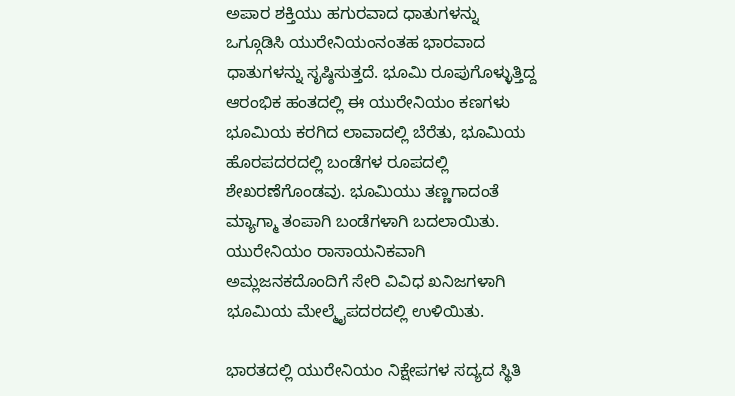ಅಪಾರ ಶಕ್ತಿಯು ಹಗುರವಾದ ಧಾತುಗಳನ್ನು ಒಗ್ಗೂಡಿಸಿ ಯುರೇನಿಯಂನಂತಹ ಭಾರವಾದ ಧಾತುಗಳನ್ನು ಸೃಷ್ಠಿಸುತ್ತದೆ. ಭೂಮಿ ರೂಪುಗೊಳ್ಳುತ್ತಿದ್ದ ಆರಂಭಿಕ ಹಂತದಲ್ಲಿ ಈ ಯುರೇನಿಯಂ ಕಣಗಳು ಭೂಮಿಯ ಕರಗಿದ ಲಾವಾದಲ್ಲಿ ಬೆರೆತು, ಭೂಮಿಯ ಹೊರಪದರದಲ್ಲಿ ಬಂಡೆಗಳ ರೂಪದಲ್ಲಿ ಶೇಖರಣೆಗೊಂಡವು. ಭೂಮಿಯು ತಣ್ಣಗಾದಂತೆ ಮ್ಯಾಗ್ಮಾ ತಂಪಾಗಿ ಬಂಡೆಗಳಾಗಿ ಬದಲಾಯಿತು. ಯುರೇನಿಯಂ ರಾಸಾಯನಿಕವಾಗಿ ಅಮ್ಲಜನಕದೊಂದಿಗೆ ಸೇರಿ ವಿವಿಧ ಖನಿಜಗಳಾಗಿ ಭೂಮಿಯ ಮೇಲ್ಮೈಪದರದಲ್ಲಿ ಉಳಿಯಿತು.

ಭಾರತದಲ್ಲಿ ಯುರೇನಿಯಂ ನಿಕ್ಷೇಪಗಳ ಸದ್ಯದ ಸ್ಥಿತಿ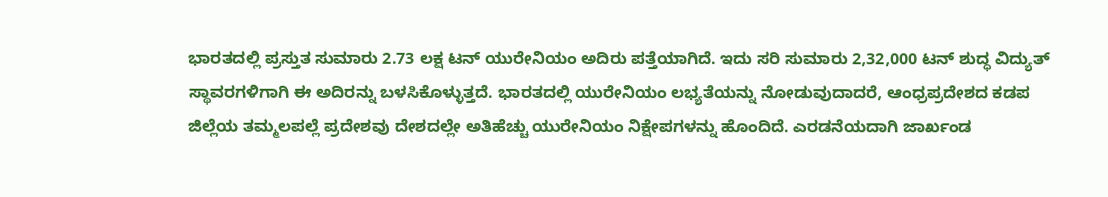ಭಾರತದಲ್ಲಿ ಪ್ರಸ್ತುತ ಸುಮಾರು 2.73 ಲಕ್ಷ ಟನ್ ಯುರೇನಿಯಂ ಅದಿರು ಪತ್ತೆಯಾಗಿದೆ. ಇದು ಸರಿ ಸುಮಾರು 2,32,000 ಟನ್ ಶುದ್ಧ ವಿದ್ಯುತ್ ಸ್ಥಾವರಗಳಿಗಾಗಿ ಈ ಅದಿರನ್ನು ಬಳಸಿಕೊಳ್ಳುತ್ತದೆ. ಭಾರತದಲ್ಲಿ ಯುರೇನಿಯಂ ಲಭ್ಯತೆಯನ್ನು ನೋಡುವುದಾದರೆ, ಆಂಧ್ರಪ್ರದೇಶದ ಕಡಪ ಜಿಲ್ಲೆಯ ತಮ್ಮಲಪಲ್ಲೆ ಪ್ರದೇಶವು ದೇಶದಲ್ಲೇ ಅತಿಹೆಚ್ಚು ಯುರೇನಿಯಂ ನಿಕ್ಷೇಪಗಳನ್ನು ಹೊಂದಿದೆ. ಎರಡನೆಯದಾಗಿ ಜಾರ್ಖಂಡ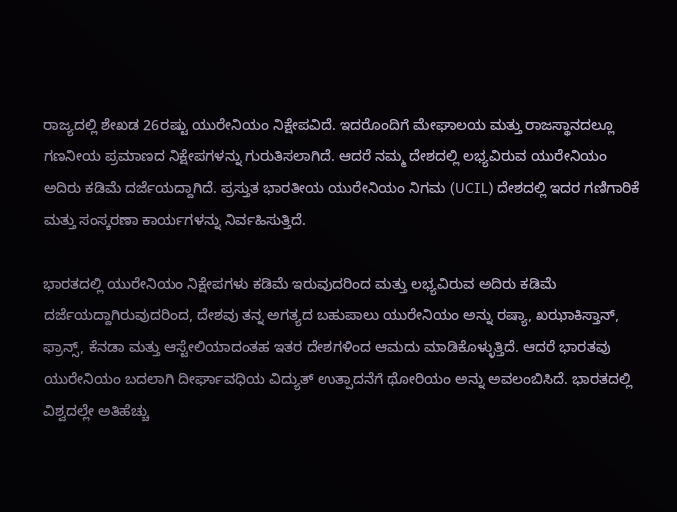ರಾಜ್ಯದಲ್ಲಿ ಶೇಖಡ 26ರಷ್ಟು ಯುರೇನಿಯಂ ನಿಕ್ಷೇಪವಿದೆ. ಇದರೊಂದಿಗೆ ಮೇಘಾಲಯ ಮತ್ತು ರಾಜಸ್ಥಾನದಲ್ಲೂ ಗಣನೀಯ ಪ್ರಮಾಣದ ನಿಕ್ಷೇಪಗಳನ್ನು ಗುರುತಿಸಲಾಗಿದೆ. ಆದರೆ ನಮ್ಮ ದೇಶದಲ್ಲಿ ಲಭ್ಯವಿರುವ ಯುರೇನಿಯಂ ಅದಿರು ಕಡಿಮೆ ದರ್ಜೆಯದ್ದಾಗಿದೆ. ಪ್ರಸ್ತುತ ಭಾರತೀಯ ಯುರೇನಿಯಂ ನಿಗಮ (UCIL) ದೇಶದಲ್ಲಿ ಇದರ ಗಣಿಗಾರಿಕೆ ಮತ್ತು ಸಂಸ್ಕರಣಾ ಕಾರ್ಯಗಳನ್ನು ನಿರ್ವಹಿಸುತ್ತಿದೆ.

ಭಾರತದಲ್ಲಿ ಯುರೇನಿಯಂ ನಿಕ್ಷೇಪಗಳು ಕಡಿಮೆ ಇರುವುದರಿಂದ ಮತ್ತು ಲಭ್ಯವಿರುವ ಅದಿರು ಕಡಿಮೆ ದರ್ಜೆಯದ್ದಾಗಿರುವುದರಿಂದ, ದೇಶವು ತನ್ನ ಅಗತ್ಯದ ಬಹುಪಾಲು ಯುರೇನಿಯಂ ಅನ್ನು ರಷ್ಯಾ, ಖಝಾಕಿಸ್ತಾನ್, ಫ್ರಾನ್ಸ್, ಕೆನಡಾ ಮತ್ತು ಆಸ್ಟೇಲಿಯಾದಂತಹ ಇತರ ದೇಶಗಳಿಂದ ಆಮದು ಮಾಡಿಕೊಳ್ಳುತ್ತಿದೆ. ಆದರೆ ಭಾರತವು ಯುರೇನಿಯಂ ಬದಲಾಗಿ ದೀರ್ಘಾವಧಿಯ ವಿದ್ಯುತ್ ಉತ್ಪಾದನೆಗೆ ಥೋರಿಯಂ ಅನ್ನು ಅವಲಂಬಿಸಿದೆ. ಭಾರತದಲ್ಲಿ ವಿಶ್ವದಲ್ಲೇ ಅತಿಹೆಚ್ಚು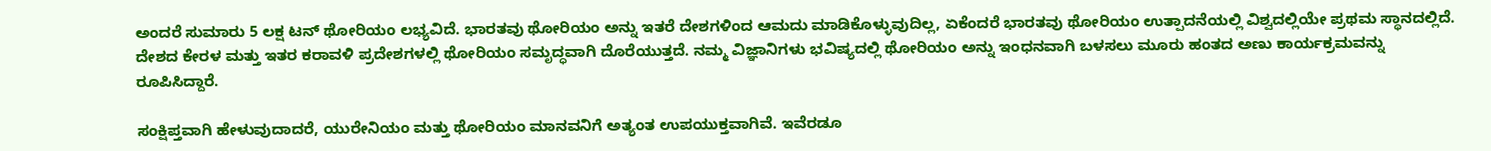ಅಂದರೆ ಸುಮಾರು 5 ಲಕ್ಷ ಟನ್ ಥೋರಿಯಂ ಲಭ್ಯವಿದೆ. ಭಾರತವು ಥೋರಿಯಂ ಅನ್ನು ಇತರೆ ದೇಶಗಳಿಂದ ಆಮದು ಮಾಡಿಕೊಳ್ಳುವುದಿಲ್ಲ, ಏಕೆಂದರೆ ಭಾರತವು ಥೋರಿಯಂ ಉತ್ಪಾದನೆಯಲ್ಲಿ ವಿಶ್ವದಲ್ಲಿಯೇ ಪ್ರಥಮ ಸ್ಥಾನದಲ್ಲಿದೆ. ದೇಶದ ಕೇರಳ ಮತ್ತು ಇತರ ಕರಾವಳಿ ಪ್ರದೇಶಗಳಲ್ಲಿ ಥೋರಿಯಂ ಸಮೃದ್ಧವಾಗಿ ದೊರೆಯುತ್ತದೆ. ನಮ್ಮ ವಿಜ್ಞಾನಿಗಳು ಭವಿಷ್ಯದಲ್ಲಿ ಥೋರಿಯಂ ಅನ್ನು ಇಂಧನವಾಗಿ ಬಳಸಲು ಮೂರು ಹಂತದ ಅಣು ಕಾರ್ಯಕ್ರಮವನ್ನು ರೂಪಿಸಿದ್ದಾರೆ.

ಸಂಕ್ಷಿಪ್ತವಾಗಿ ಹೇಳುವುದಾದರೆ, ಯುರೇನಿಯಂ ಮತ್ತು ಥೋರಿಯಂ ಮಾನವನಿಗೆ ಅತ್ಯಂತ ಉಪಯುಕ್ತವಾಗಿವೆ. ಇವೆರಡೂ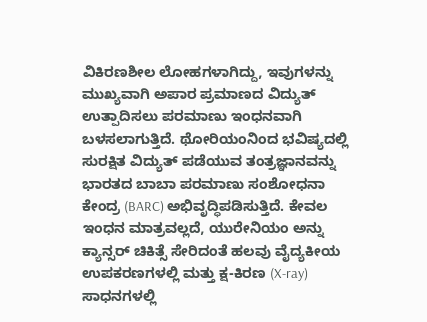ವಿಕಿರಣಶೀಲ ಲೋಹಗಳಾಗಿದ್ದು, ಇವುಗಳನ್ನು ಮುಖ್ಯವಾಗಿ ಅಪಾರ ಪ್ರಮಾಣದ ವಿದ್ಯುತ್ ಉತ್ಪಾದಿಸಲು ಪರಮಾಣು ಇಂಧನವಾಗಿ ಬಳಸಲಾಗುತ್ತಿದೆ. ಥೋರಿಯಂನಿಂದ ಭವಿಷ್ಯದಲ್ಲಿ ಸುರಕ್ಷಿತ ವಿದ್ಯುತ್ ಪಡೆಯುವ ತಂತ್ರಜ್ಞಾನವನ್ನು ಭಾರತದ ಬಾಬಾ ಪರಮಾಣು ಸಂಶೋಧನಾ ಕೇಂದ್ರ (BARC) ಅಭಿವೃದ್ಧಿಪಡಿಸುತ್ತಿದೆ. ಕೇವಲ ಇಂಧನ ಮಾತ್ರವಲ್ಲದೆ, ಯುರೇನಿಯಂ ಅನ್ನು ಕ್ಯಾನ್ಸರ್ ಚಿಕಿತ್ಸೆ ಸೇರಿದಂತೆ ಹಲವು ವೈದ್ಯಕೀಯ ಉಪಕರಣಗಳಲ್ಲಿ ಮತ್ತು ಕ್ಷ-ಕಿರಣ (X-ray) ಸಾಧನಗಳಲ್ಲಿ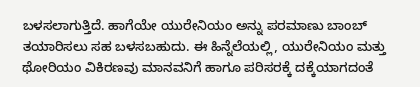ಬಳಸಲಾಗುತ್ತಿದೆ. ಹಾಗೆಯೇ ಯುರೇನಿಯಂ ಅನ್ನು ಪರಮಾಣು ಬಾಂಬ್ ತಯಾರಿಸಲು ಸಹ ಬಳಸಬಹುದು. ಈ ಹಿನ್ನೆಲೆಯಲ್ಲಿ, ಯುರೇನಿಯಂ ಮತ್ತು ಥೋರಿಯಂ ವಿಕಿರಣವು ಮಾನವನಿಗೆ ಹಾಗೂ ಪರಿಸರಕ್ಕೆ ದಕ್ಕೆಯಾಗದಂತೆ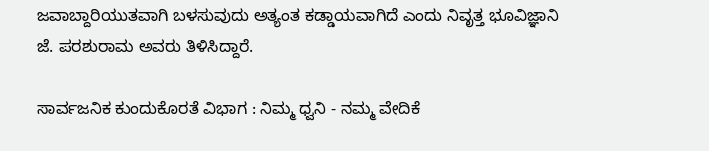ಜವಾಬ್ದಾರಿಯುತವಾಗಿ ಬಳಸುವುದು ಅತ್ಯಂತ ಕಡ್ಡಾಯವಾಗಿದೆ ಎಂದು ನಿವೃತ್ತ ಭೂವಿಜ್ಞಾನಿ ಜೆ. ಪರಶುರಾಮ ಅವರು ತಿಳಿಸಿದ್ದಾರೆ.

ಸಾರ್ವಜನಿಕ ಕುಂದುಕೊರತೆ ವಿಭಾಗ : ನಿಮ್ಮ ಧ್ವನಿ - ನಮ್ಮ ವೇದಿಕೆ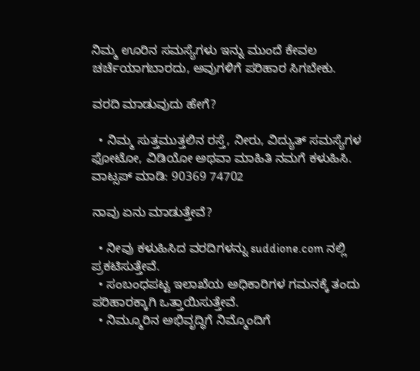ನಿಮ್ಮ ಊರಿನ ಸಮಸ್ಯೆಗಳು ಇನ್ನು ಮುಂದೆ ಕೇವಲ ಚರ್ಚೆಯಾಗಬಾರದು, ಅವುಗಳಿಗೆ ಪರಿಹಾರ ಸಿಗಬೇಕು.

ವರದಿ ಮಾಡುವುದು ಹೇಗೆ?

  • ನಿಮ್ಮ ಸುತ್ತಮುತ್ತಲಿನ ರಸ್ತೆ, ನೀರು, ವಿದ್ಯುತ್ ಸಮಸ್ಯೆಗಳ ಫೋಟೋ, ವಿಡಿಯೋ ಅಥವಾ ಮಾಹಿತಿ ನಮಗೆ ಕಳುಹಿಸಿ.
ವಾಟ್ಸಪ್ ಮಾಡಿ: 90369 74702

ನಾವು ಏನು ಮಾಡುತ್ತೇವೆ?

  • ನೀವು ಕಳುಹಿಸಿದ ವರದಿಗಳನ್ನು suddione.com ನಲ್ಲಿ ಪ್ರಕಟಿಸುತ್ತೇವೆ.
  • ಸಂಬಂಧಪಟ್ಟ ಇಲಾಖೆಯ ಅಧಿಕಾರಿಗಳ ಗಮನಕ್ಕೆ ತಂದು ಪರಿಹಾರಕ್ಕಾಗಿ ಒತ್ತಾಯಿಸುತ್ತೇವೆ.
  • ನಿಮ್ಮೂರಿನ ಅಭಿವೃದ್ಧಿಗೆ ನಿಮ್ಮೊಂದಿಗೆ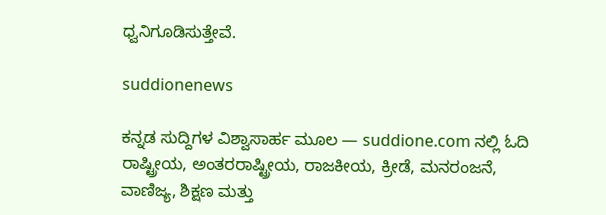ಧ್ವನಿಗೂಡಿಸುತ್ತೇವೆ.

suddionenews

ಕನ್ನಡ ಸುದ್ದಿಗಳ ವಿಶ್ವಾಸಾರ್ಹ ಮೂಲ — suddione.com ನಲ್ಲಿ ಓದಿ ರಾಷ್ಟ್ರೀಯ, ಅಂತರರಾಷ್ಟ್ರೀಯ, ರಾಜಕೀಯ, ಕ್ರೀಡೆ, ಮನರಂಜನೆ, ವಾಣಿಜ್ಯ, ಶಿಕ್ಷಣ ಮತ್ತು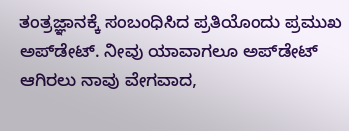ತಂತ್ರಜ್ಞಾನಕ್ಕೆ ಸಂಬಂಧಿಸಿದ ಪ್ರತಿಯೊಂದು ಪ್ರಮುಖ ಅಪ್‌ಡೇಟ್. ನೀವು ಯಾವಾಗಲೂ ಅಪ್‌ಡೇಟ್ ಆಗಿರಲು ನಾವು ವೇಗವಾದ,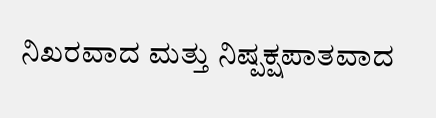ನಿಖರವಾದ ಮತ್ತು ನಿಷ್ಪಕ್ಷಪಾತವಾದ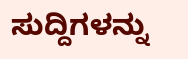ಸುದ್ದಿಗಳನ್ನು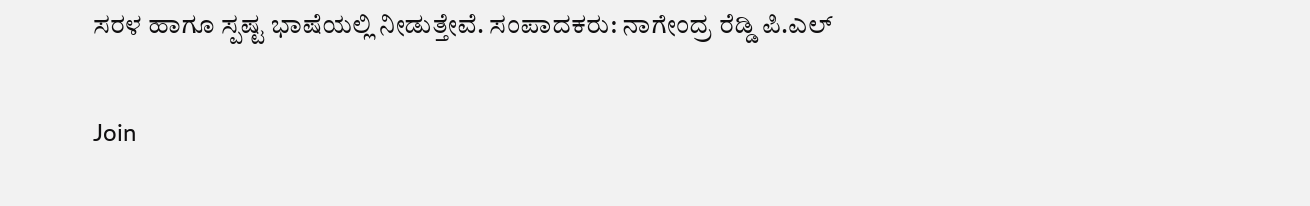ಸರಳ ಹಾಗೂ ಸ್ಪಷ್ಟ ಭಾಷೆಯಲ್ಲಿ ನೀಡುತ್ತೇವೆ. ಸಂಪಾದಕರು: ನಾಗೇಂದ್ರ ರೆಡ್ಡಿ ಪಿ.ಎಲ್

Join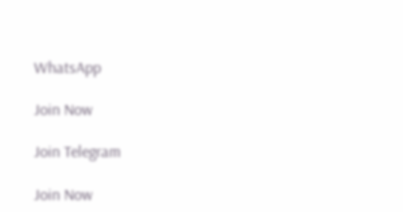WhatsApp

Join Now

Join Telegram

Join Now